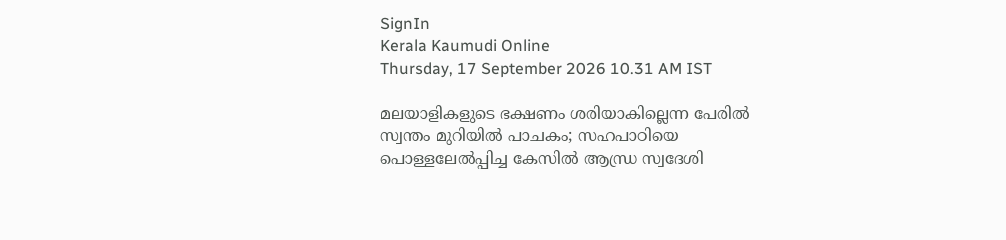SignIn
Kerala Kaumudi Online
Thursday, 17 September 2026 10.31 AM IST

മലയാളികളുടെ ഭക്ഷണം ശരിയാകില്ലെന്ന പേരിൽ സ്വന്തം മുറിയിൽ പാചകം; സഹപാഠിയെ പൊള്ളലേൽപ്പിച്ച കേസിൽ ആന്ധ്ര സ്വദേശി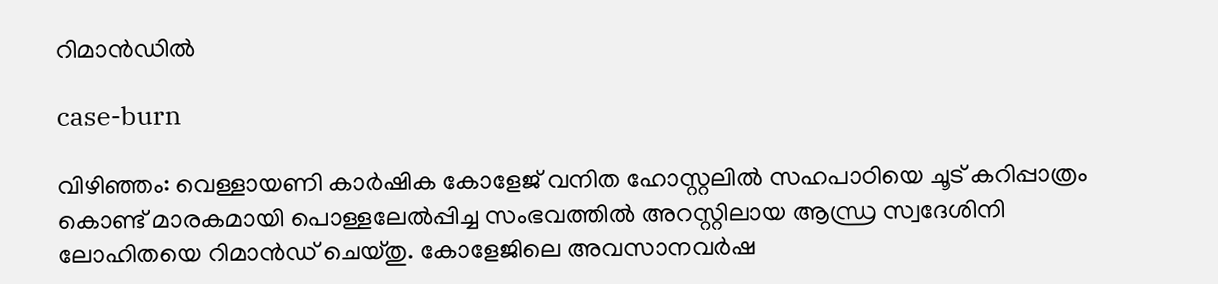റിമാൻഡിൽ

case-burn

വിഴിഞ്ഞം: വെള്ളായണി കാർഷിക കോളേജ് വനിത ഹോസ്റ്റലിൽ സഹപാഠിയെ ചൂട് കറിപ്പാത്രം കൊണ്ട് മാരകമായി പൊള്ളലേൽപ്പിച്ച സംഭവത്തിൽ അറസ്റ്റിലായ ആന്ധ്ര സ്വദേശിനി ലോഹിതയെ റിമാൻഡ് ചെയ്തു. കോളേജിലെ അവസാനവർഷ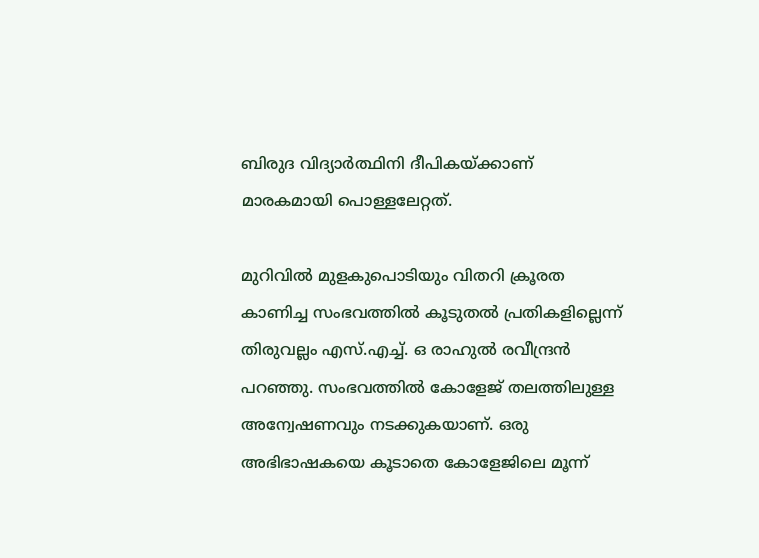ബിരുദ വിദ്യാർത്ഥിനി ദീപികയ്ക്കാണ് മാരകമായി പൊള്ളലേറ്റത്.

മുറിവിൽ മുളകുപൊടിയും വിതറി ക്രൂരത കാണിച്ച സംഭവത്തിൽ കൂടുതൽ പ്രതികളില്ലെന്ന് തിരുവല്ലം എസ്.എച്ച്. ഒ രാഹുൽ രവീന്ദ്രൻ പറഞ്ഞു. സംഭവത്തിൽ കോളേജ് തലത്തിലുള്ള അന്വേഷണവും നടക്കുകയാണ്. ഒരു അഭിഭാഷകയെ കൂടാതെ കോളേജിലെ മൂന്ന്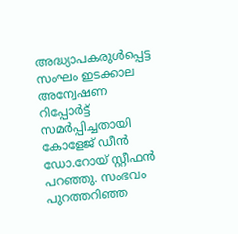അദ്ധ്യാപകരുൾപ്പെട്ട സംഘം ഇടക്കാല അന്വേഷണ റിപ്പോർട്ട് സമർപ്പിച്ചതായി കോളേജ് ഡീൻ ഡോ.റോയ് സ്റ്റീഫൻ പറഞ്ഞു. സംഭവം പുറത്തറിഞ്ഞ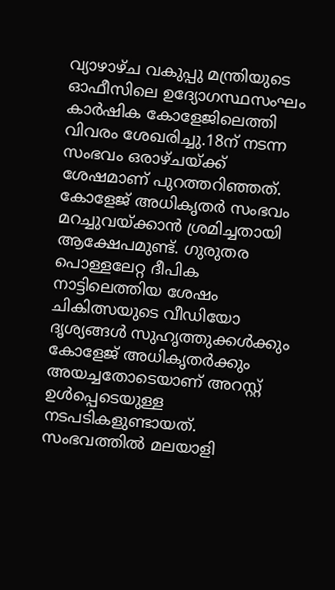വ്യാഴാഴ്ച വകുപ്പു മന്ത്രിയുടെ ഓഫീസിലെ ഉദ്യോഗസ്ഥസംഘം കാർഷിക കോളേജിലെത്തി വിവരം ശേഖരിച്ചു.18ന് നടന്ന സംഭവം ഒരാഴ്ചയ്‌ക്ക് ശേഷമാണ് പുറത്തറിഞ്ഞത്. കോളേജ് അധികൃതർ സംഭവം മറച്ചുവയ്ക്കാൻ ശ്രമിച്ചതായി ആക്ഷേപമുണ്ട്. ഗുരുതര പൊള്ളലേറ്റ ദീപിക നാട്ടിലെത്തിയ ശേഷം ചികിത്സയുടെ വീഡിയോ ദൃശ്യങ്ങൾ സുഹൃത്തുക്കൾക്കും കോളേജ് അധികൃതർക്കും അയച്ചതോടെയാണ് അറസ്റ്റ് ഉൾപ്പെടെയുള്ള നടപടികളുണ്ടായത്. സംഭവത്തിൽ മലയാളി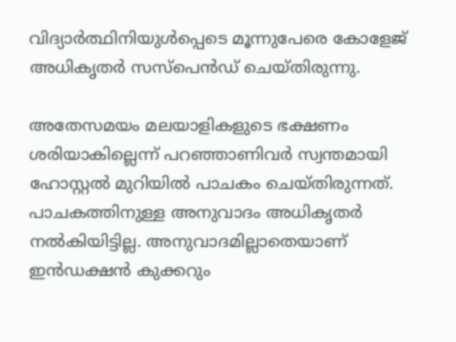വിദ്യാർത്ഥിനിയുൾപ്പെടെ മൂന്നുപേരെ കോളേജ് അധികൃതർ സസ്പെൻഡ് ചെയ്തിരുന്നു.

അതേസമയം മലയാളികളുടെ ഭക്ഷണം ശരിയാകില്ലെന്ന് പറഞ്ഞാണിവർ സ്വന്തമായി ഹോസ്റ്റൽ മുറിയിൽ പാചകം ചെയ്തിരുന്നത്. പാചകത്തിനുള്ള അനുവാദം അധികൃതർ നൽകിയിട്ടില്ല. അനുവാദമില്ലാതെയാണ് ഇൻഡക്ഷൻ കുക്കറും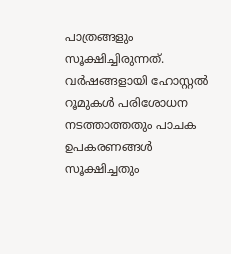പാത്രങ്ങളും സൂക്ഷിച്ചിരുന്നത്. വർഷങ്ങളായി ഹോസ്റ്റൽ റൂമുകൾ പരിശോധന നടത്താത്തതും പാചക ഉപകരണങ്ങൾ സൂക്ഷിച്ചതും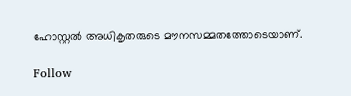ഹോസ്റ്റൽ അധികൃതരുടെ മൗനസമ്മതത്തോടെയാണ്.

Follow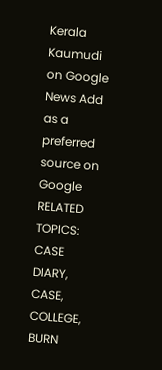Kerala Kaumudi on Google News Add as a preferred source on Google
RELATED TOPICS: CASE DIARY, CASE, COLLEGE, BURN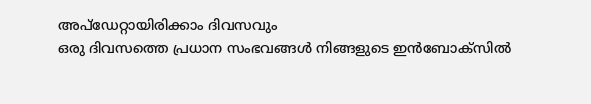അപ്ഡേറ്റായിരിക്കാം ദിവസവും
ഒരു ദിവസത്തെ പ്രധാന സംഭവങ്ങൾ നിങ്ങളുടെ ഇൻബോക്സിൽ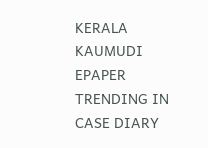KERALA KAUMUDI EPAPER
TRENDING IN CASE DIARY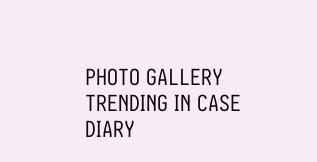PHOTO GALLERY
TRENDING IN CASE DIARY